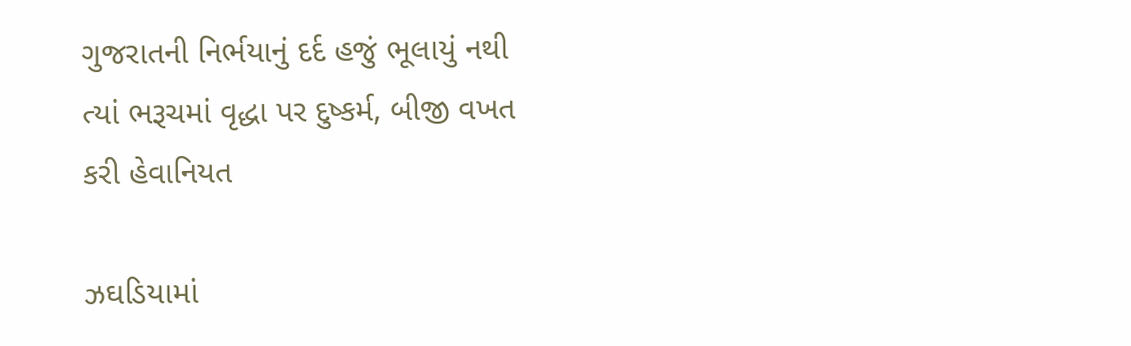ગુજરાતની નિર્ભયાનું દર્દ હજું ભૂલાયું નથી ત્યાં ભરૂચમાં વૃદ્ધા પર દુષ્કર્મ, બીજી વખત કરી હેવાનિયત

ઝઘડિયામાં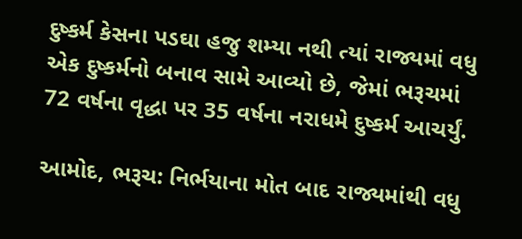દુષ્કર્મ કેસના પડઘા હજુ શમ્યા નથી ત્યાં રાજ્યમાં વધુ એક દુષ્કર્મનો બનાવ સામે આવ્યો છે, જેમાં ભરૂચમાં 72 વર્ષના વૃદ્ધા પર 35 વર્ષના નરાધમે દુષ્કર્મ આચર્યું.

આમોદ, ભરૂચ: નિર્ભયાના મોત બાદ રાજ્યમાંથી વધુ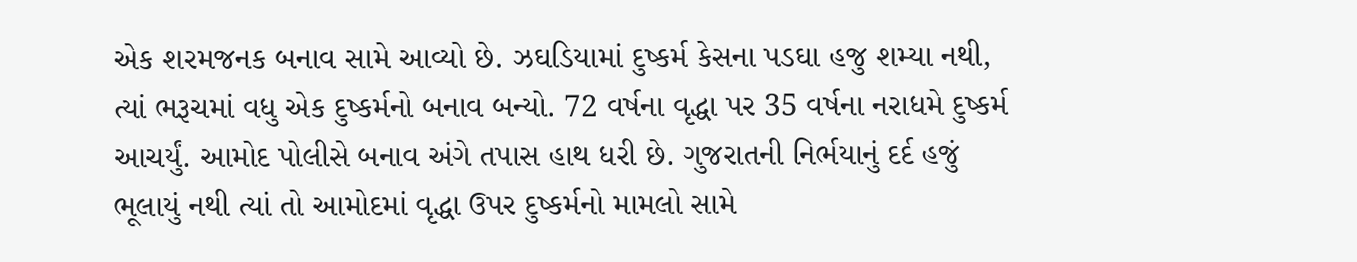એક શરમજનક બનાવ સામે આવ્યો છે. ઝઘડિયામાં દુષ્કર્મ કેસના પડઘા હજુ શમ્યા નથી, ત્યાં ભરૂચમાં વધુ એક દુષ્કર્મનો બનાવ બન્યો. 72 વર્ષના વૃદ્ધા પર 35 વર્ષના નરાધમે દુષ્કર્મ આચર્યું. આમોદ પોલીસે બનાવ અંગે તપાસ હાથ ધરી છે. ગુજરાતની નિર્ભયાનું દર્દ હજું ભૂલાયું નથી ત્યાં તો આમોદમાં વૃદ્ધા ઉપર દુષ્કર્મનો મામલો સામે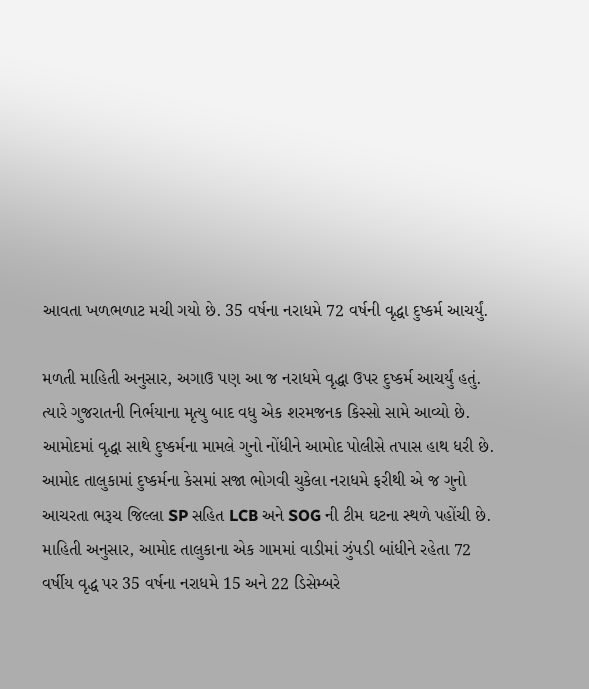આવતા ખળભળાટ મચી ગયો છે. 35 વર્ષના નરાધમે 72 વર્ષની વૃદ્ધા દુષ્કર્મ આચર્યું.

મળતી માહિતી અનુસાર, અગાઉ પણ આ જ નરાધમે વૃદ્ધા ઉપર દુષ્કર્મ આચર્યું હતું. ત્યારે ગુજરાતની નિર્ભયાના મૃત્યુ બાદ વધુ એક શરમજનક કિસ્સો સામે આવ્યો છે. આમોદમાં વૃદ્ધા સાથે દુષ્કર્મના મામલે ગુનો નોંધીને આમોદ પોલીસે તપાસ હાથ ધરી છે. આમોદ તાલુકામાં દુષ્કર્મના કેસમાં સજા ભોગવી ચુકેલા નરાધમે ફરીથી એ જ ગુનો આચરતા ભરૂચ જિલ્લા SP સહિત LCB અને SOG ની ટીમ ઘટના સ્થળે પહોંચી છે. માહિતી અનુસાર, આમોદ તાલુકાના એક ગામમાં વાડીમાં ઝુંપડી બાંધીને રહેતા 72 વર્ષીય વૃદ્ધ પર 35 વર્ષના નરાધમે 15 અને 22 ડિસેમ્બરે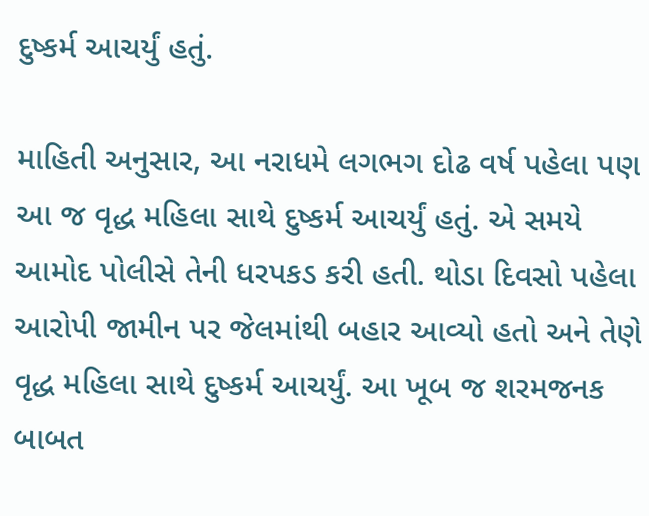દુષ્કર્મ આચર્યું હતું.

માહિતી અનુસાર, આ નરાધમે લગભગ દોઢ વર્ષ પહેલા પણ આ જ વૃદ્ધ મહિલા સાથે દુષ્કર્મ આચર્યું હતું. એ સમયે આમોદ પોલીસે તેની ધરપકડ કરી હતી. થોડા દિવસો પહેલા આરોપી જામીન પર જેલમાંથી બહાર આવ્યો હતો અને તેણે વૃદ્ધ મહિલા સાથે દુષ્કર્મ આચર્યું. આ ખૂબ જ શરમજનક બાબત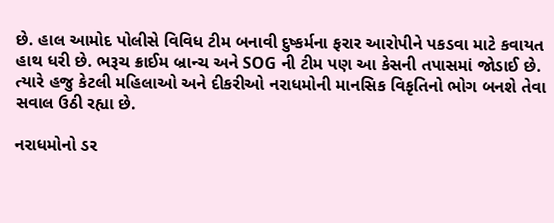છે. હાલ આમોદ પોલીસે વિવિધ ટીમ બનાવી દુષ્કર્મના ફરાર આરોપીને પકડવા માટે કવાયત હાથ ધરી છે. ભરૂચ ક્રાઈમ બ્રાન્ચ અને SOG ની ટીમ પણ આ કેસની તપાસમાં જોડાઈ છે. ત્યારે હજુ કેટલી મહિલાઓ અને દીકરીઓ નરાધમોની માનસિક વિકૃતિનો ભોગ બનશે તેવા સવાલ ઉઠી રહ્યા છે.

નરાધમોનો ડર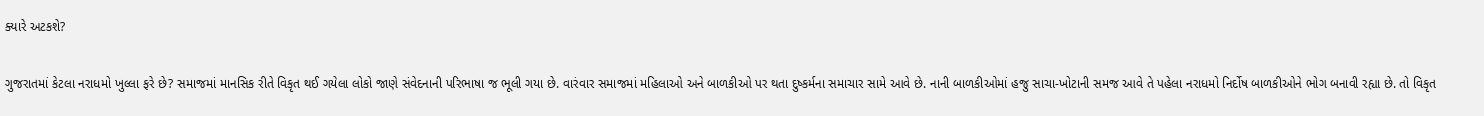ક્યારે અટકશે?

ગુજરાતમાં કેટલા નરાધમો ખુલ્લા ફરે છે? સમાજમાં માનસિક રીતે વિકૃત થઈ ગયેલા લોકો જાણે સંવેદનાની પરિભાષા જ ભૂલી ગયા છે. વારંવાર સમાજમાં મહિલાઓ અને બાળકીઓ પર થતા દુષ્કર્મના સમાચાર સામે આવે છે. નાની બાળકીઓમાં હજુ સાચા-ખોટાની સમજ આવે તે પહેલા નરાધમો નિર્દોષ બાળકીઓને ભોગ બનાવી રહ્યા છે. તો વિકૃત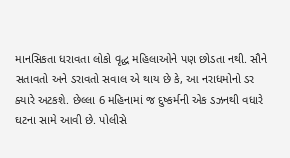માનસિકતા ધરાવતા લોકો વૃદ્ધ મહિલાઓને પણ છોડતા નથી. સૌને સતાવતો અને ડરાવતો સવાલ એ થાય છે કે, આ નરાધમોનો ડર ક્યારે અટકશે. છેલ્લા 6 મહિનામાં જ દુષ્કર્મની એક ડઝનથી વધારે ઘટના સામે આવી છે. પોલીસે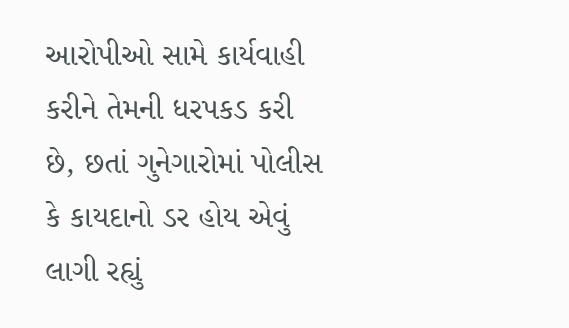આરોપીઓ સામે કાર્યવાહી કરીને તેમની ધરપકડ કરી છે, છતાં ગુનેગારોમાં પોલીસ કે કાયદાનો ડર હોય એવું લાગી રહ્યું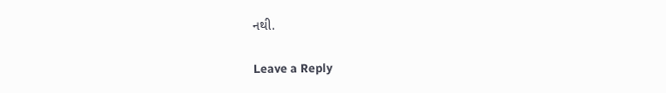નથી.

Leave a Reply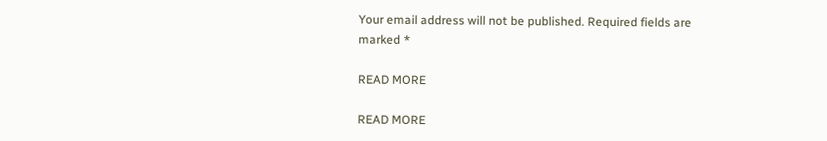Your email address will not be published. Required fields are marked *

READ MORE

READ MORE